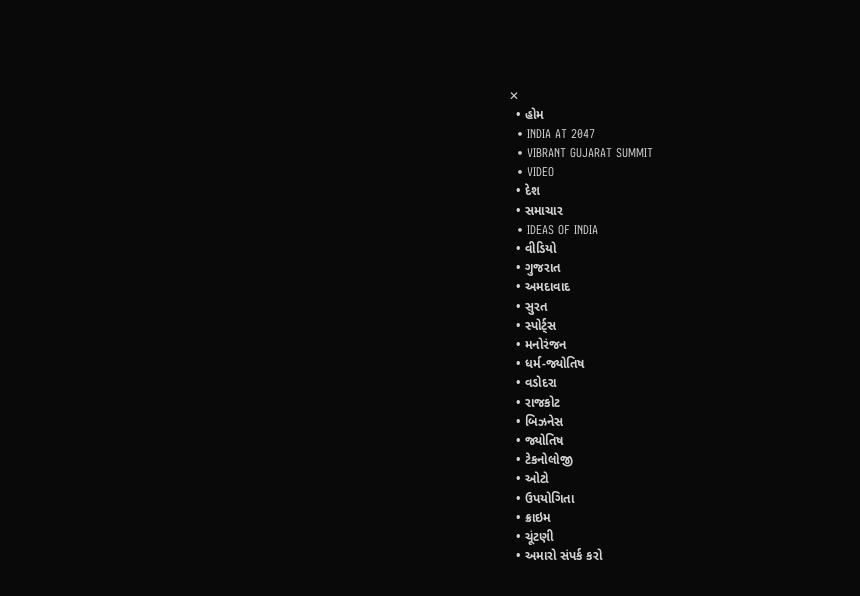✕
  • હોમ
  • INDIA AT 2047
  • VIBRANT GUJARAT SUMMIT
  • VIDEO
  • દેશ
  • સમાચાર
  • IDEAS OF INDIA
  • વીડિયો
  • ગુજરાત
  • અમદાવાદ
  • સુરત
  • સ્પોર્ટ્સ
  • મનોરંજન
  • ધર્મ-જ્યોતિષ
  • વડોદરા
  • રાજકોટ
  • બિઝનેસ
  • જ્યોતિષ
  • ટેકનોલોજી
  • ઓટો
  • ઉપયોગિતા
  • ક્રાઇમ
  • ચૂંટણી
  • અમારો સંપર્ક કરો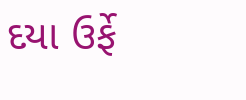દયા ઉર્ફે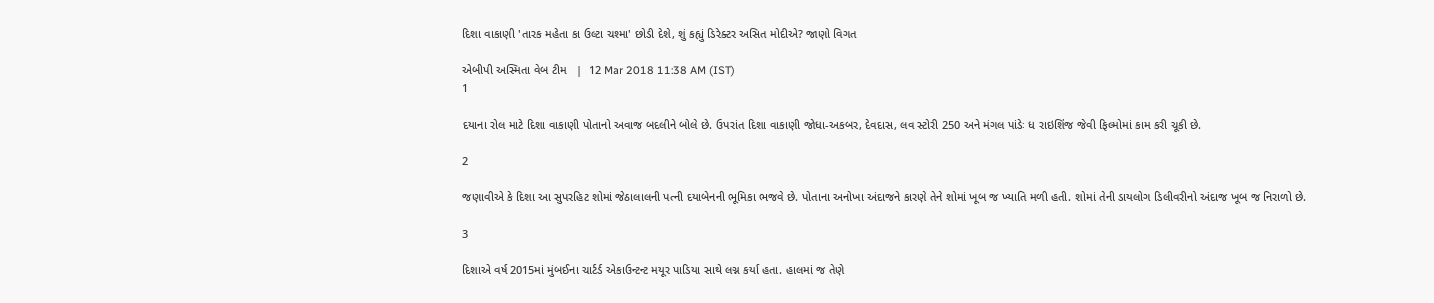દિશા વાકાણી 'તારક મહેતા કા ઉલ્ટા ચશ્મા' છોડી દેશે, શું કહ્યું ડિરેક્ટર અસિત મોદીએ? જાણો વિગત

એબીપી અસ્મિતા વેબ ટીમ   |  12 Mar 2018 11:38 AM (IST)
1

દયાના રોલ માટે દિશા વાકાણી પોતાનો અવાજ બદલીને બોલે છે. ઉપરાંત દિશા વાકાણી જોધા-અકબર, દેવદાસ, લવ સ્ટોરી 250 અને મંગલ પાંડેઃ ધ રાઇશિંજ જેવી ફિલ્મોમાં કામ કરી ચૂકી છે.

2

જણાવીએ કે દિશા આ સુપરહિટ શોમાં જેઠાલાલની પત્ની દયાબેનની ભૂમિકા ભજવે છે. પોતાના અનોખા અંદાજને કારણે તેને શોમાં ખૂબ જ ખ્યાતિ મળી હતી. શોમાં તેની ડાયલોગ ડિલીવરીનો અંદાજ ખૂબ જ નિરાળો છે.

3

દિશાએ વર્ષ 2015માં મુંબઈના ચાર્ટર્ડ એકાઉન્ટન્ટ મયૂર પાડિયા સાથે લગ્ન કર્યા હતા. હાલમાં જ તેણે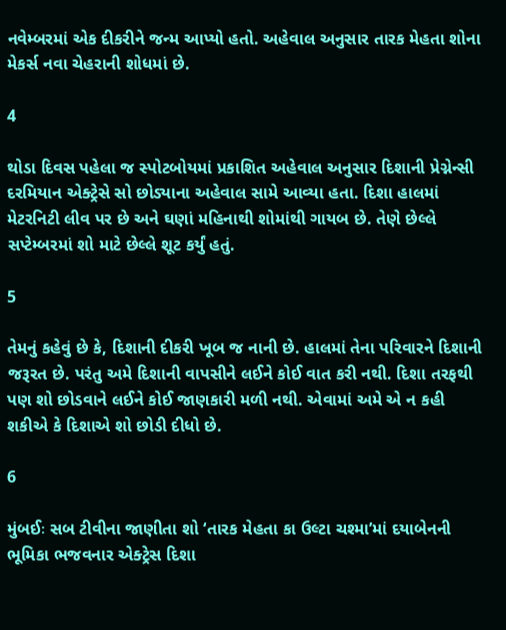નવેમ્બરમાં એક દીકરીને જન્મ આપ્યો હતો. અહેવાલ અનુસાર તારક મેહતા શોના મેકર્સ નવા ચેહરાની શોધમાં છે.

4

થોડા દિવસ પહેલા જ સ્પોટબોયમાં પ્રકાશિત અહેવાલ અનુસાર દિશાની પ્રેગ્નેન્સી દરમિયાન એક્ટ્રેસે સો છોડ્યાના અહેવાલ સામે આવ્યા હતા. દિશા હાલમાં મેટરનિટી લીવ પર છે અને ઘણાં મહિનાથી શોમાંથી ગાયબ છે. તેણે છેલ્લે સપ્ટેમ્બરમાં શો માટે છેલ્લે શૂટ કર્યું હતું.

5

તેમનું કહેવું છે કે, દિશાની દીકરી ખૂબ જ નાની છે. હાલમાં તેના પરિવારને દિશાની જરૂરત છે. પરંતુ અમે દિશાની વાપસીને લઈને કોઈ વાત કરી નથી. દિશા તરફથી પણ શો છોડવાને લઈને કોઈ જાણકારી મળી નથી. એવામાં અમે એ ન કહી શકીએ કે દિશાએ શો છોડી દીધો છે.

6

મુંબઈઃ સબ ટીવીના જાણીતા શો ‘તારક મેહતા કા ઉલ્ટા ચશ્મા’માં દયાબેનની ભૂમિકા ભજવનાર એક્ટ્રેસ દિશા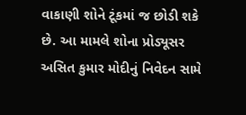વાકાણી શોને ટૂંકમાં જ છોડી શકે છે. આ મામલે શોના પ્રોડ્યૂસર અસિત કુમાર મોદીનું નિવેદન સામે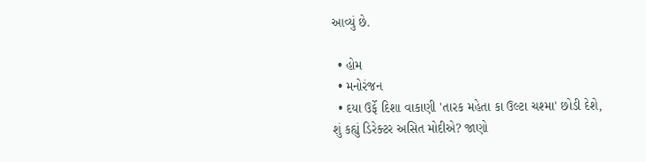આવ્યું છે.

  • હોમ
  • મનોરંજન
  • દયા ઉર્ફે દિશા વાકાણી 'તારક મહેતા કા ઉલ્ટા ચશ્મા' છોડી દેશે, શું કહ્યું ડિરેક્ટર અસિત મોદીએ? જાણો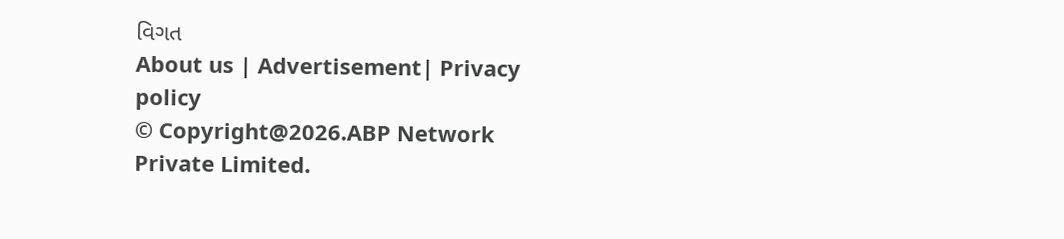વિગત
About us | Advertisement| Privacy policy
© Copyright@2026.ABP Network Private Limited.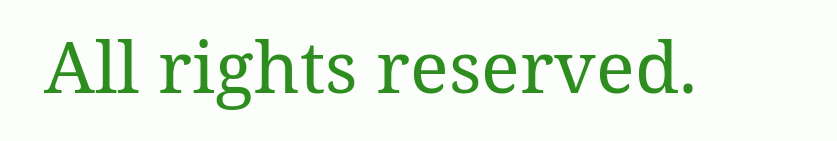All rights reserved.